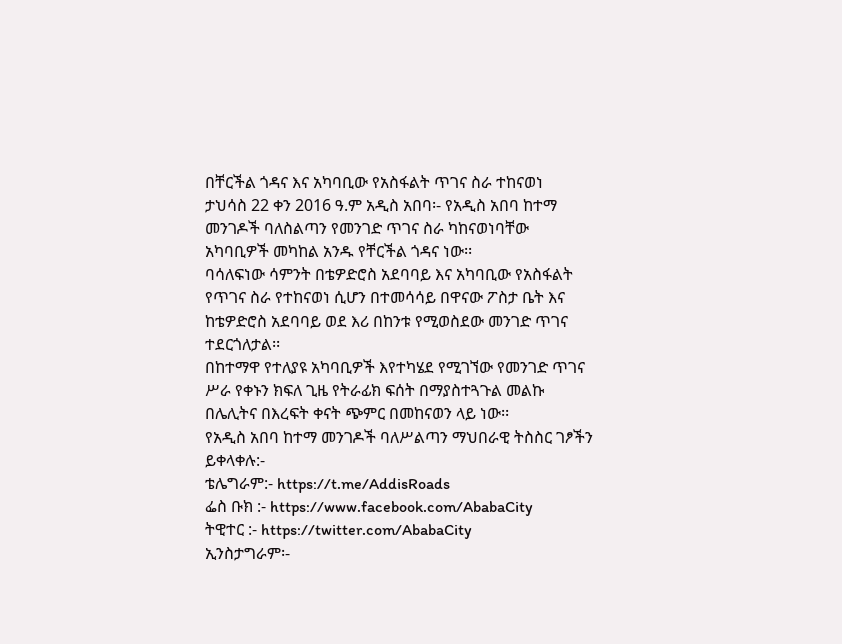በቸርችል ጎዳና እና አካባቢው የአስፋልት ጥገና ስራ ተከናወነ
ታህሳስ 22 ቀን 2016 ዓ.ም አዲስ አበባ፡- የአዲስ አበባ ከተማ መንገዶች ባለስልጣን የመንገድ ጥገና ስራ ካከናወነባቸው አካባቢዎች መካከል አንዱ የቸርችል ጎዳና ነው፡፡
ባሳለፍነው ሳምንት በቴዎድሮስ አደባባይ እና አካባቢው የአስፋልት የጥገና ስራ የተከናወነ ሲሆን በተመሳሳይ በዋናው ፖስታ ቤት እና ከቴዎድሮስ አደባባይ ወደ እሪ በከንቱ የሚወስደው መንገድ ጥገና ተደርጎለታል፡፡
በከተማዋ የተለያዩ አካባቢዎች እየተካሄደ የሚገኘው የመንገድ ጥገና ሥራ የቀኑን ክፍለ ጊዜ የትራፊክ ፍሰት በማያስተጓጉል መልኩ በሌሊትና በእረፍት ቀናት ጭምር በመከናወን ላይ ነው፡፡
የአዲስ አበባ ከተማ መንገዶች ባለሥልጣን ማህበራዊ ትስስር ገፆችን ይቀላቀሉ:-
ቴሌግራም:- https://t.me/AddisRoads
ፌስ ቡክ :- https://www.facebook.com/AbabaCity
ትዊተር :- https://twitter.com/AbabaCity
ኢንስታግራም፡-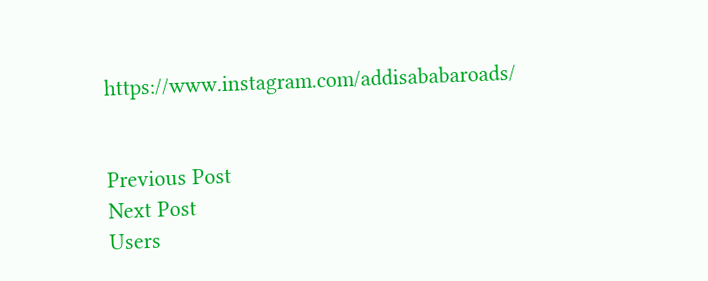https://www.instagram.com/addisababaroads/


Previous Post
Next Post
Users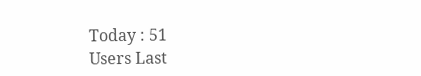Today : 51
Users Last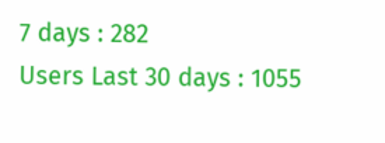7 days : 282
Users Last 30 days : 1055